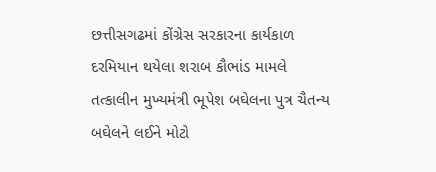છત્તીસગઢમાં કોંગ્રેસ સરકારના કાર્યકાળ દરમિયાન થયેલા શરાબ કૌભાંડ મામલે તત્કાલીન મુખ્યમંત્રી ભૂપેશ બઘેલના પુત્ર ચૈતન્ય બઘેલને લઈને મોટો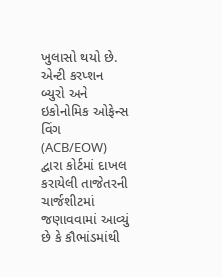ખુલાસો થયો છે. એન્ટી કરપ્શન બ્યુરો અને ઇકોનોમિક ઓફેન્સ વિંગ (ACB/EOW) દ્વારા કોર્ટમાં દાખલ કરાયેલી તાજેતરની ચાર્જશીટમાં જણાવવામાં આવ્યું છે કે કૌભાંડમાંથી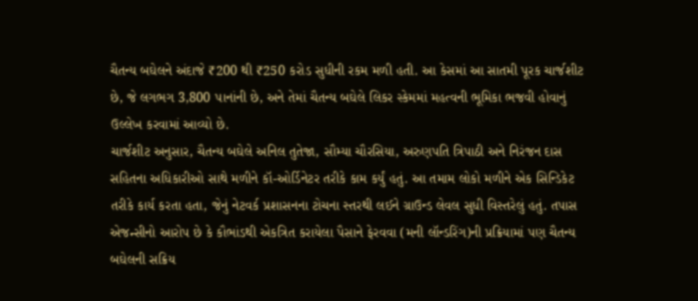ચૈતન્ય બઘેલને અંદાજે ₹200 થી ₹250 કરોડ સુધીની રકમ મળી હતી. આ કેસમાં આ સાતમી પૂરક ચાર્જશીટ છે, જે લગભગ 3,800 પાનાંની છે, અને તેમાં ચૈતન્ય બઘેલે લિકર સ્કેમમાં મહત્વની ભૂમિકા ભજવી હોવાનું ઉલ્લેખ કરવામાં આવ્યો છે.
ચાર્જશીટ અનુસાર, ચૈતન્ય બઘેલે અનિલ તુતેજા, સૌમ્યા ચૌરસિયા, અરુણપતિ ત્રિપાઠી અને નિરંજન દાસ સહિતના અધિકારીઓ સાથે મળીને કૉ-ઓર્ડિનેટર તરીકે કામ કર્યું હતું. આ તમામ લોકો મળીને એક સિન્ડિકેટ તરીકે કાર્ય કરતા હતા, જેનું નેટવર્ક પ્રશાસનના ટોચના સ્તરથી લઈને ગ્રાઉન્ડ લેવલ સુધી વિસ્તરેલું હતું. તપાસ એજન્સીનો આરોપ છે કે કૌભાંડથી એકત્રિત કરાયેલા પૈસાને ફેરવવા (મની લૉન્ડરિંગ)ની પ્રક્રિયામાં પણ ચૈતન્ય બઘેલની સક્રિય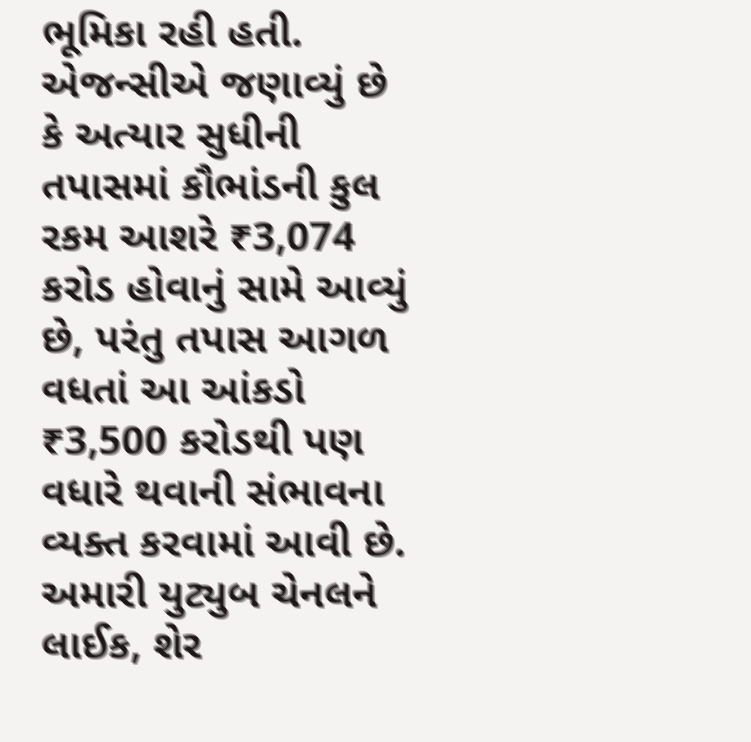ભૂમિકા રહી હતી.
એજન્સીએ જણાવ્યું છે કે અત્યાર સુધીની તપાસમાં કૌભાંડની કુલ રકમ આશરે ₹3,074 કરોડ હોવાનું સામે આવ્યું છે, પરંતુ તપાસ આગળ વધતાં આ આંકડો ₹3,500 કરોડથી પણ વધારે થવાની સંભાવના વ્યક્ત કરવામાં આવી છે.
અમારી યુટ્યુબ ચેનલને લાઈક, શેર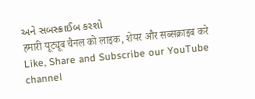અને સબસ્ક્રાઈબ કરશો
हमारी यूट्यूब चैनल को लाइक, शेयर और सब्सक्राइब करे
Like, Share and Subscribe our YouTube channel